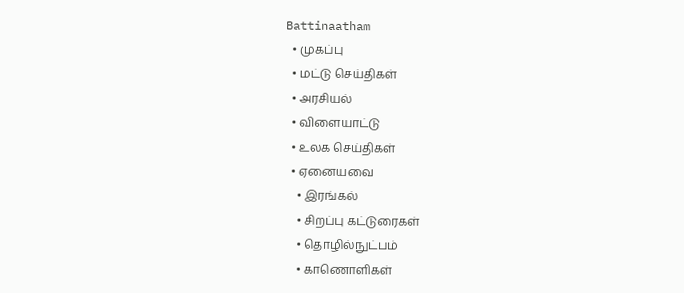Battinaatham
  • முகப்பு
  • மட்டு செய்திகள்
  • அரசியல்
  • விளையாட்டு
  • உலக செய்திகள்
  • ஏனையவை
    • இரங்கல்
    • சிறப்பு கட்டுரைகள்
    • தொழில்நுட்பம்
    • காணொளிகள்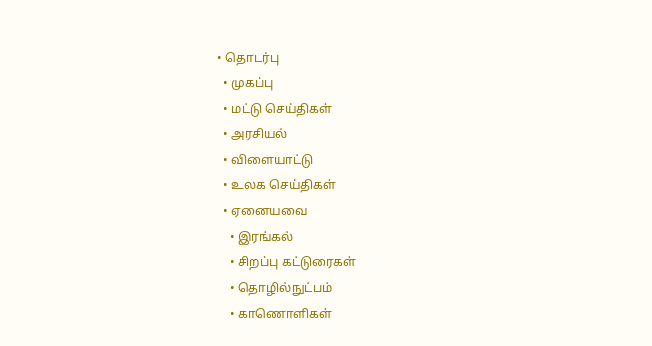• தொடர்பு
  • முகப்பு
  • மட்டு செய்திகள்
  • அரசியல்
  • விளையாட்டு
  • உலக செய்திகள்
  • ஏனையவை
    • இரங்கல்
    • சிறப்பு கட்டுரைகள்
    • தொழில்நுட்பம்
    • காணொளிகள்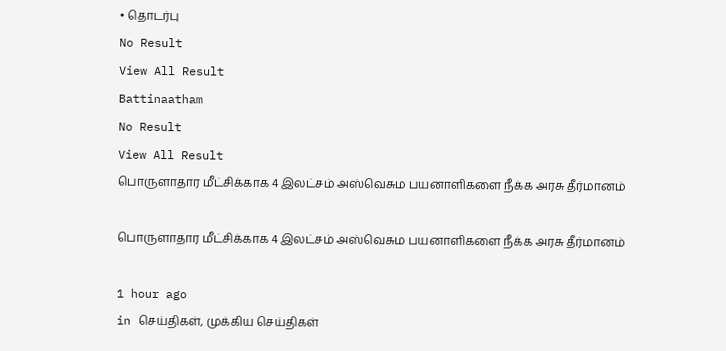• தொடர்பு
No Result
View All Result
Battinaatham
No Result
View All Result
பொருளாதார மீட்சிக்காக 4 இலட்சம் அஸ்வெசும பயனாளிகளை நீக்க அரசு தீர்மானம்

பொருளாதார மீட்சிக்காக 4 இலட்சம் அஸ்வெசும பயனாளிகளை நீக்க அரசு தீர்மானம்

1 hour ago
in செய்திகள், முக்கிய செய்திகள்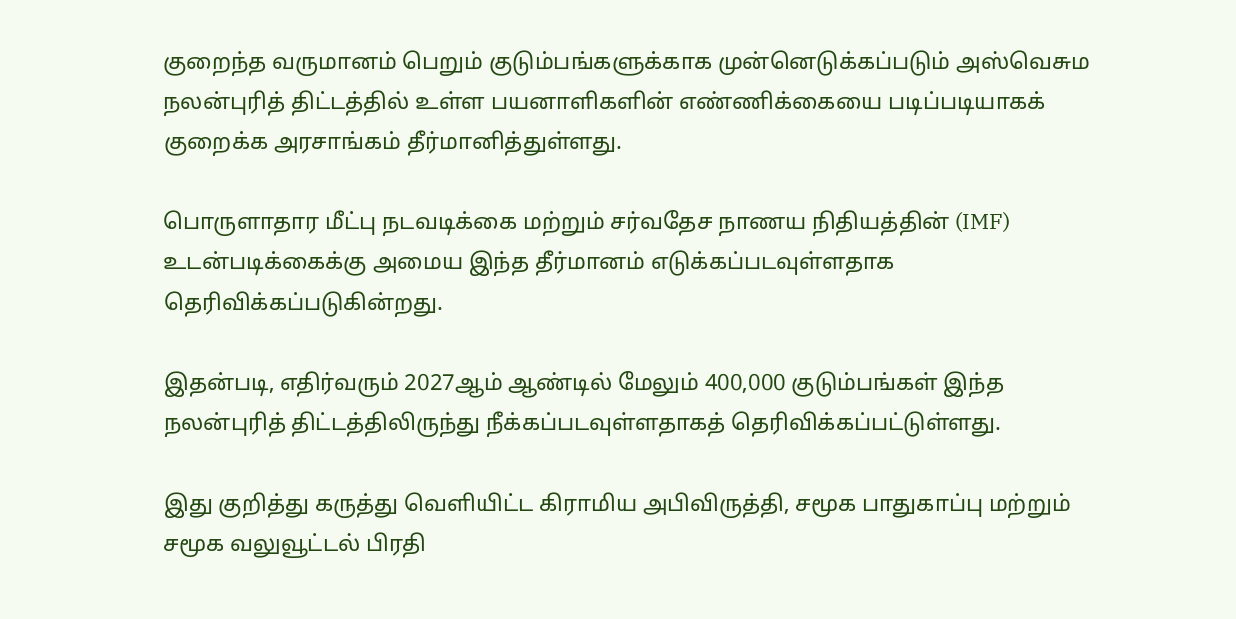குறைந்த வருமானம் பெறும் குடும்பங்களுக்காக முன்னெடுக்கப்படும் அஸ்வெசும நலன்புரித் திட்டத்தில் உள்ள பயனாளிகளின் எண்ணிக்கையை படிப்படியாகக் குறைக்க அரசாங்கம் தீர்மானித்துள்ளது.

பொருளாதார மீட்பு நடவடிக்கை மற்றும் சர்வதேச நாணய நிதியத்தின் (IMF) உடன்படிக்கைக்கு அமைய இந்த தீர்மானம் எடுக்கப்படவுள்ளதாக தெரிவிக்கப்படுகின்றது.

இதன்படி, எதிர்வரும் 2027ஆம் ஆண்டில் மேலும் 400,000 குடும்பங்கள் இந்த நலன்புரித் திட்டத்திலிருந்து நீக்கப்படவுள்ளதாகத் தெரிவிக்கப்பட்டுள்ளது.

இது குறித்து கருத்து வெளியிட்ட கிராமிய அபிவிருத்தி, சமூக பாதுகாப்பு மற்றும் சமூக வலுவூட்டல் பிரதி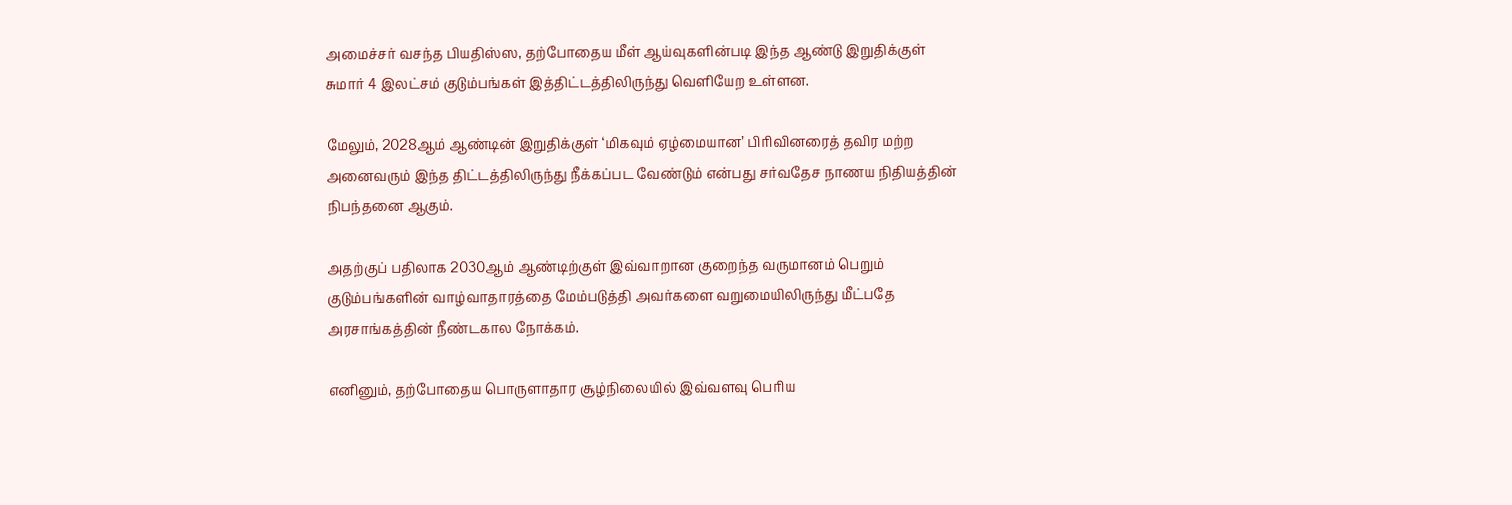அமைச்சர் வசந்த பியதிஸ்ஸ, தற்போதைய மீள் ஆய்வுகளின்படி இந்த ஆண்டு இறுதிக்குள் சுமார் 4 இலட்சம் குடும்பங்கள் இத்திட்டத்திலிருந்து வெளியேற உள்ளன.

மேலும், 2028ஆம் ஆண்டின் இறுதிக்குள் ‘மிகவும் ஏழ்மையான’ பிரிவினரைத் தவிர மற்ற அனைவரும் இந்த திட்டத்திலிருந்து நீக்கப்பட வேண்டும் என்பது சர்வதேச நாணய நிதியத்தின் நிபந்தனை ஆகும்.

அதற்குப் பதிலாக 2030ஆம் ஆண்டிற்குள் இவ்வாறான குறைந்த வருமானம் பெறும் குடும்பங்களின் வாழ்வாதாரத்தை மேம்படுத்தி அவர்களை வறுமையிலிருந்து மீட்பதே அரசாங்கத்தின் நீண்டகால நோக்கம்.

எனினும், தற்போதைய பொருளாதார சூழ்நிலையில் இவ்வளவு பெரிய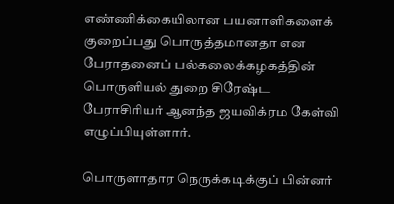எண்ணிக்கையிலான பயனாளிகளைக் குறைப்பது பொருத்தமானதா என பேராதனைப் பல்கலைக்கழகத்தின் பொருளியல் துறை சிரேஷ்ட பேராசிரியர் ஆனந்த ஜயவிக்ரம கேள்வி எழுப்பியுள்ளார்.

பொருளாதார நெருக்கடிக்குப் பின்னர்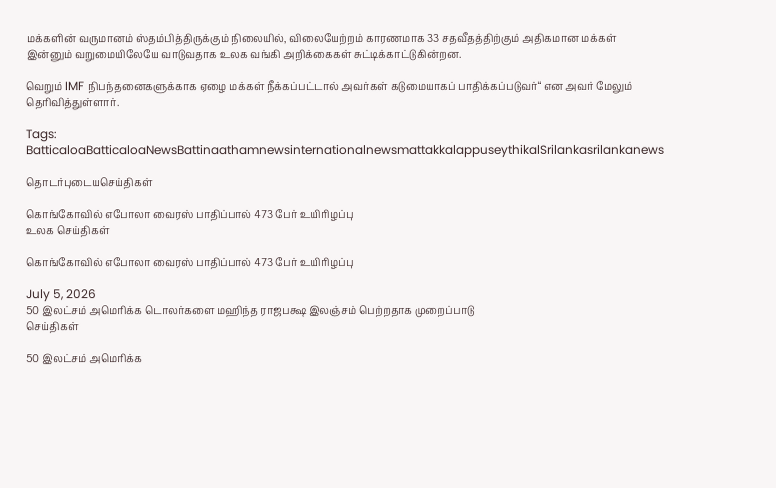மக்களின் வருமானம் ஸ்தம்பித்திருக்கும் நிலையில், விலையேற்றம் காரணமாக 33 சதவீதத்திற்கும் அதிகமான மக்கள் இன்னும் வறுமையிலேயே வாடுவதாக உலக வங்கி அறிக்கைகள் சுட்டிக்காட்டுகின்றன.

வெறும் IMF நிபந்தனைகளுக்காக ஏழை மக்கள் நீக்கப்பட்டால் அவர்கள் கடுமையாகப் பாதிக்கப்படுவர்“ என அவர் மேலும் தெரிவித்துள்ளார்.

Tags: BatticaloaBatticaloaNewsBattinaathamnewsinternationalnewsmattakkalappuseythikalSrilankasrilankanews

தொடர்புடையசெய்திகள்

கொங்கோவில் எபோலா வைரஸ் பாதிப்பால் 473 பேர் உயிரிழப்பு
உலக செய்திகள்

கொங்கோவில் எபோலா வைரஸ் பாதிப்பால் 473 பேர் உயிரிழப்பு

July 5, 2026
50 இலட்சம் அமெரிக்க டொலர்களை மஹிந்த ராஜபக்ஷ இலஞ்சம் பெற்றதாக முறைப்பாடு
செய்திகள்

50 இலட்சம் அமெரிக்க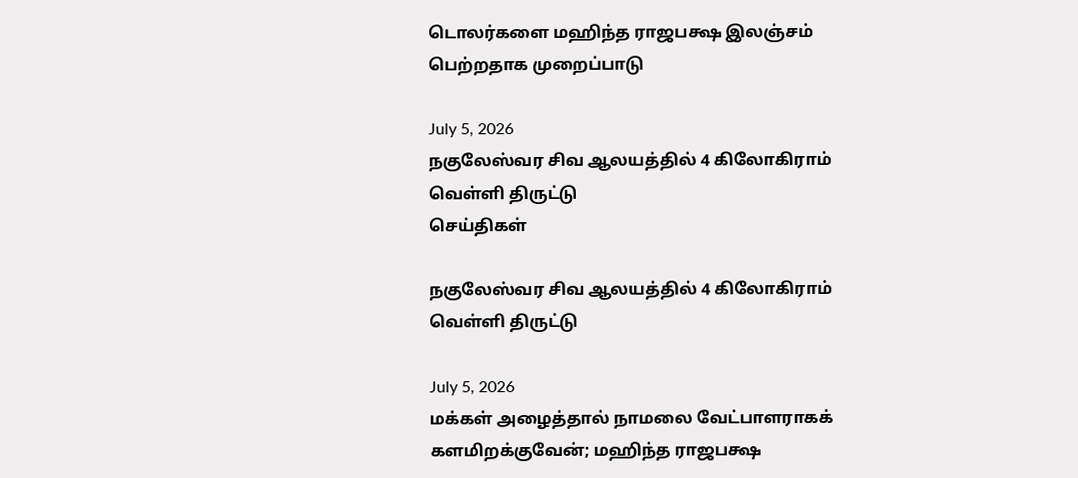டொலர்களை மஹிந்த ராஜபக்ஷ இலஞ்சம் பெற்றதாக முறைப்பாடு

July 5, 2026
நகுலேஸ்வர சிவ ஆலயத்தில் 4 கிலோகிராம் வெள்ளி திருட்டு
செய்திகள்

நகுலேஸ்வர சிவ ஆலயத்தில் 4 கிலோகிராம் வெள்ளி திருட்டு

July 5, 2026
மக்கள் அழைத்தால் நாமலை வேட்பாளராகக் களமிறக்குவேன்; மஹிந்த ராஜபக்ஷ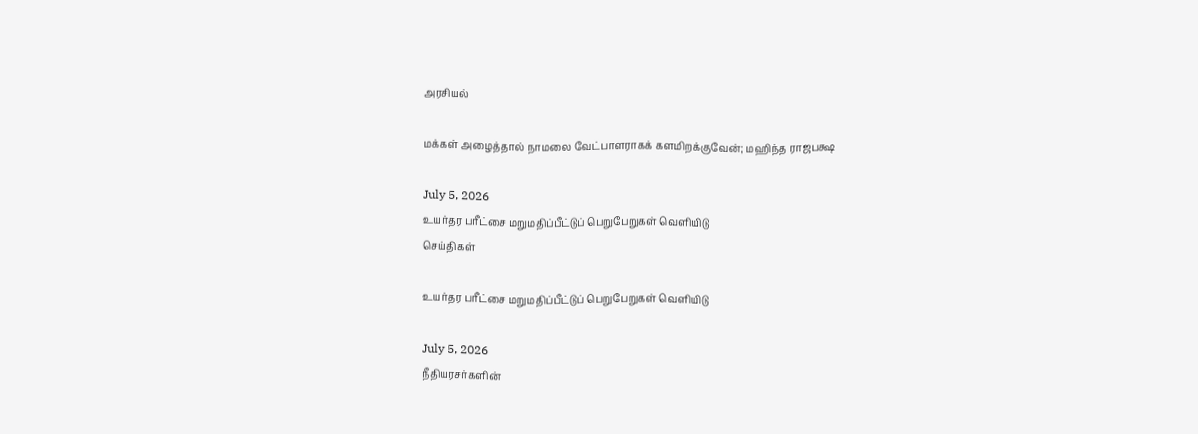அரசியல்

மக்கள் அழைத்தால் நாமலை வேட்பாளராகக் களமிறக்குவேன்; மஹிந்த ராஜபக்ஷ

July 5, 2026
உயர்தர பரீட்சை மறுமதிப்பீட்டுப் பெறுபேறுகள் வெளியிடு
செய்திகள்

உயர்தர பரீட்சை மறுமதிப்பீட்டுப் பெறுபேறுகள் வெளியிடு

July 5, 2026
நீதியரசர்களின்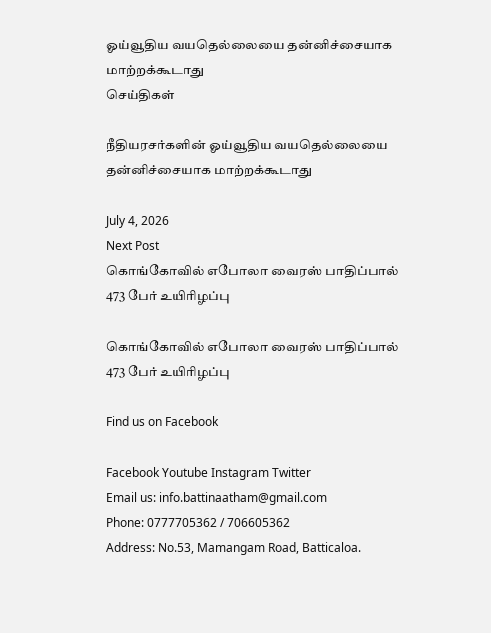ஓய்வூதிய வயதெல்லையை தன்னிச்சையாக மாற்றக்கூடாது
செய்திகள்

நீதியரசர்களின் ஓய்வூதிய வயதெல்லையை தன்னிச்சையாக மாற்றக்கூடாது

July 4, 2026
Next Post
கொங்கோவில் எபோலா வைரஸ் பாதிப்பால் 473 பேர் உயிரிழப்பு

கொங்கோவில் எபோலா வைரஸ் பாதிப்பால் 473 பேர் உயிரிழப்பு

Find us on Facebook

Facebook Youtube Instagram Twitter
Email us: info.battinaatham@gmail.com
Phone: 0777705362 / 706605362
Address: No.53, Mamangam Road, Batticaloa.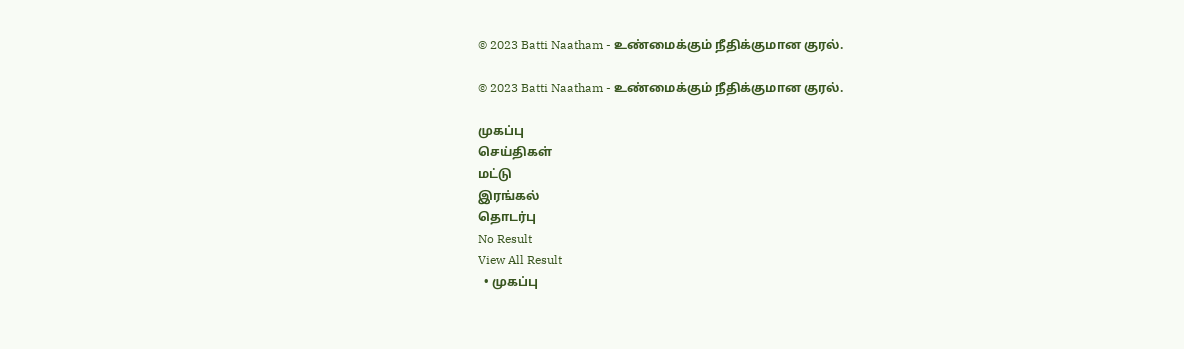© 2023 Batti Naatham - உண்மைக்கும் நீதிக்குமான குரல்.

© 2023 Batti Naatham - உண்மைக்கும் நீதிக்குமான குரல்.

முகப்பு
செய்திகள்
மட்டு
இரங்கல்
தொடர்பு
No Result
View All Result
  • முகப்பு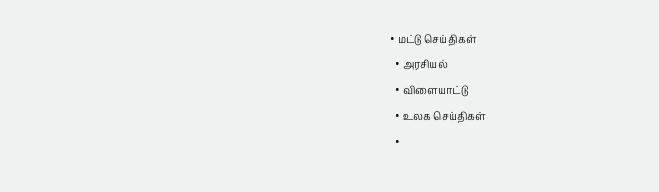• மட்டு செய்திகள்
  • அரசியல்
  • விளையாட்டு
  • உலக செய்திகள்
  •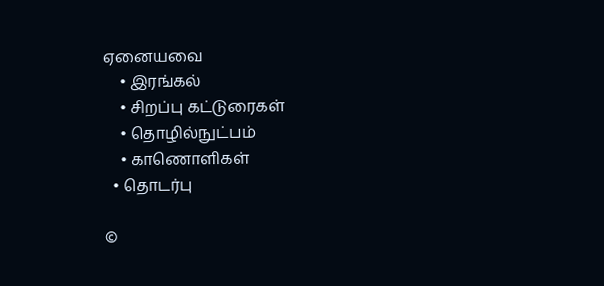ஏனையவை
    • இரங்கல்
    • சிறப்பு கட்டுரைகள்
    • தொழில்நுட்பம்
    • காணொளிகள்
  • தொடர்பு

©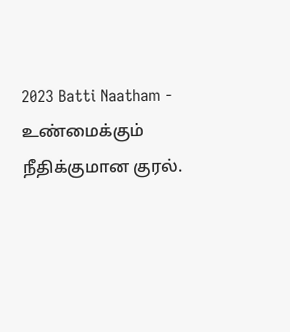2023 Batti Naatham - உண்மைக்கும் நீதிக்குமான குரல்.